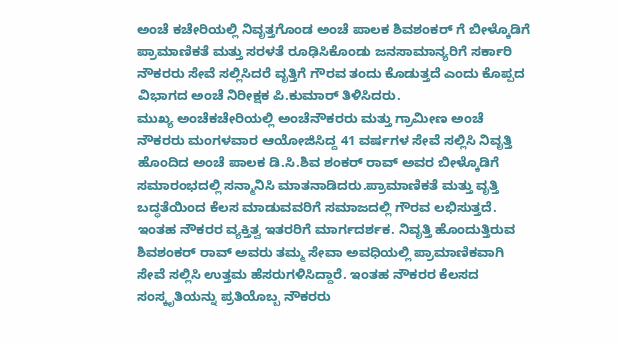ಅಂಚೆ ಕಚೇರಿಯಲ್ಲಿ ನಿವೃತ್ತಗೊಂಡ ಅಂಚೆ ಪಾಲಕ ಶಿವಶಂಕರ್ ಗೆ ಬೀಳ್ಕೊಡಿಗೆ
ಪ್ರಾಮಾಣಿಕತೆ ಮತ್ತು ಸರಳತೆ ರೂಢಿಸಿಕೊಂಡು ಜನಸಾಮಾನ್ಯರಿಗೆ ಸರ್ಕಾರಿ ನೌಕರರು ಸೇವೆ ಸಲ್ಲಿಸಿದರೆ ವೃತ್ತಿಗೆ ಗೌರವ ತಂದು ಕೊಡುತ್ತದೆ ಎಂದು ಕೊಪ್ಪದ ವಿಭಾಗದ ಅಂಚೆ ನಿರೀಕ್ಷಕ ಪಿ.ಕುಮಾರ್ ತಿಳಿಸಿದರು.
ಮುಖ್ಯ ಅಂಚೆಕಚೇರಿಯಲ್ಲಿ ಅಂಚೆನೌಕರರು ಮತ್ತು ಗ್ರಾಮೀಣ ಅಂಚೆ ನೌಕರರು ಮಂಗಳವಾರ ಆಯೋಜಿಸಿದ್ದ 41 ವರ್ಷಗಳ ಸೇವೆ ಸಲ್ಲಿಸಿ ನಿವೃತ್ತಿ ಹೊಂದಿದ ಅಂಚೆ ಪಾಲಕ ಡಿ.ಸಿ.ಶಿವ ಶಂಕರ್ ರಾವ್ ಅವರ ಬೀಳ್ಕೊಡಿಗೆ ಸಮಾರಂಭದಲ್ಲಿ ಸನ್ಮಾನಿಸಿ ಮಾತನಾಡಿದರು.ಪ್ರಾಮಾಣಿಕತೆ ಮತ್ತು ವೃತ್ತಿ ಬದ್ಧತೆಯಿಂದ ಕೆಲಸ ಮಾಡುವವರಿಗೆ ಸಮಾಜದಲ್ಲಿ ಗೌರವ ಲಭಿಸುತ್ತದೆ. ಇಂತಹ ನೌಕರರ ವ್ಯಕ್ತಿತ್ವ ಇತರರಿಗೆ ಮಾರ್ಗದರ್ಶಕ. ನಿವೃತ್ತಿ ಹೊಂದುತ್ತಿರುವ ಶಿವಶಂಕರ್ ರಾವ್ ಅವರು ತಮ್ಮ ಸೇವಾ ಅವಧಿಯಲ್ಲಿ ಪ್ರಾಮಾಣಿಕವಾಗಿ ಸೇವೆ ಸಲ್ಲಿಸಿ ಉತ್ತಮ ಹೆಸರುಗಳಿಸಿದ್ದಾರೆ. ಇಂತಹ ನೌಕರರ ಕೆಲಸದ ಸಂಸ್ಕೃತಿಯನ್ನು ಪ್ರತಿಯೊಬ್ಬ ನೌಕರರು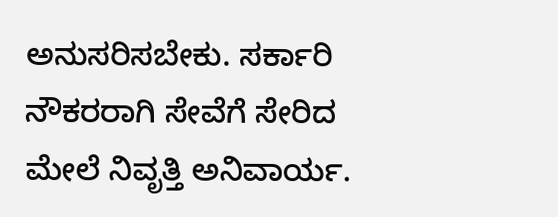ಅನುಸರಿಸಬೇಕು. ಸರ್ಕಾರಿ ನೌಕರರಾಗಿ ಸೇವೆಗೆ ಸೇರಿದ ಮೇಲೆ ನಿವೃತ್ತಿ ಅನಿವಾರ್ಯ.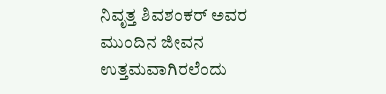ನಿವೃತ್ತ ಶಿವಶಂಕರ್ ಅವರ ಮುಂದಿನ ಜೀವನ ಉತ್ತಮವಾಗಿರಲೆಂದು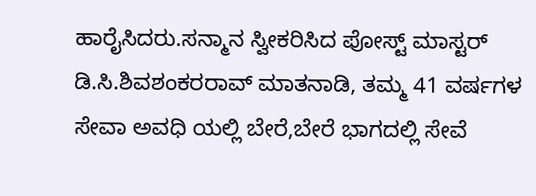ಹಾರೈಸಿದರು.ಸನ್ಮಾನ ಸ್ವೀಕರಿಸಿದ ಪೋಸ್ಟ್ ಮಾಸ್ಟರ್ ಡಿ.ಸಿ.ಶಿವಶಂಕರರಾವ್ ಮಾತನಾಡಿ, ತಮ್ಮ 41 ವರ್ಷಗಳ ಸೇವಾ ಅವಧಿ ಯಲ್ಲಿ ಬೇರೆ,ಬೇರೆ ಭಾಗದಲ್ಲಿ ಸೇವೆ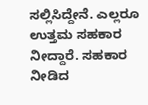ಸಲ್ಲಿಸಿದ್ದೇನೆ. ಎಲ್ಲರೂ ಉತ್ತಮ ಸಹಕಾರ ನೀದ್ದಾರೆ. ಸಹಕಾರ ನೀಡಿದ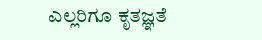ಎಲ್ಲರಿಗೂ ಕೃತಜ್ಞತೆ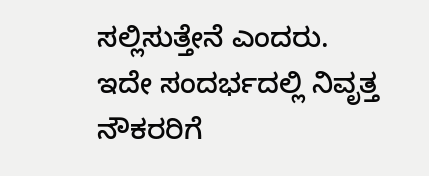ಸಲ್ಲಿಸುತ್ತೇನೆ ಎಂದರು.
ಇದೇ ಸಂದರ್ಭದಲ್ಲಿ ನಿವೃತ್ತ ನೌಕರರಿಗೆ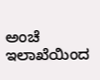ಅಂಚೆ ಇಲಾಖೆಯಿಂದ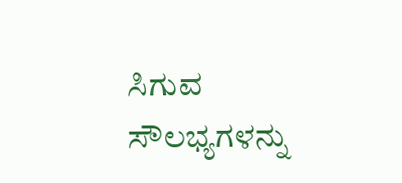ಸಿಗುವ ಸೌಲಭ್ಯಗಳನ್ನು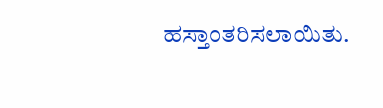ಹಸ್ತಾಂತರಿಸಲಾಯಿತು.